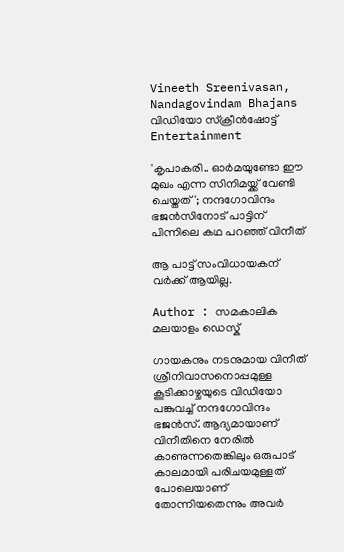Vineeth Sreenivasan, Nandagovindam Bhajans വിഡിയോ സ്ക്രീൻഷോട്ട്
Entertainment

'കൃപാകരി.. ഓർമയുണ്ടോ ഈ മുഖം എന്ന സിനിമയ്ക്ക് വേണ്ടി ചെയ്തത്'; നന്ദഗോവിന്ദം ഭജൻസിനോട് പാട്ടിന് പിന്നിലെ കഥ പറഞ്ഞ് വിനീത്

ആ പാട്ട് സംവിധായകന് വർക്ക് ആയില്ല.

Author : സമകാലിക മലയാളം ഡെസ്ക്

ഗായകനും നടനുമായ വിനീത് ശ്രീനിവാസനൊപ്പമുള്ള കൂടിക്കാഴ്ചയുടെ വിഡിയോ പങ്കുവച്ച് നന്ദഗോവിന്ദം ഭജൻസ്. ആദ്യമായാണ് വിനീതിനെ നേരിൽ കാണുന്നതെങ്കിലും ഒരുപാട് കാലമായി പരിചയമുള്ളത് പോലെയാണ് തോന്നിയതെന്നും അവർ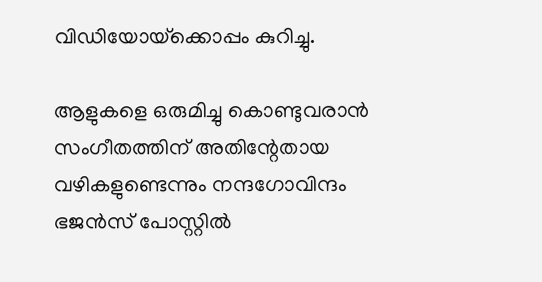വിഡിയോയ്‌ക്കൊപ്പം കുറിച്ചു.

ആളുകളെ ഒരുമിച്ചു കൊണ്ടുവരാൻ സംഗീതത്തിന് അതിന്റേതായ വഴികളുണ്ടെന്നും നന്ദഗോവിന്ദം ഭജൻസ് പോസ്റ്റിൽ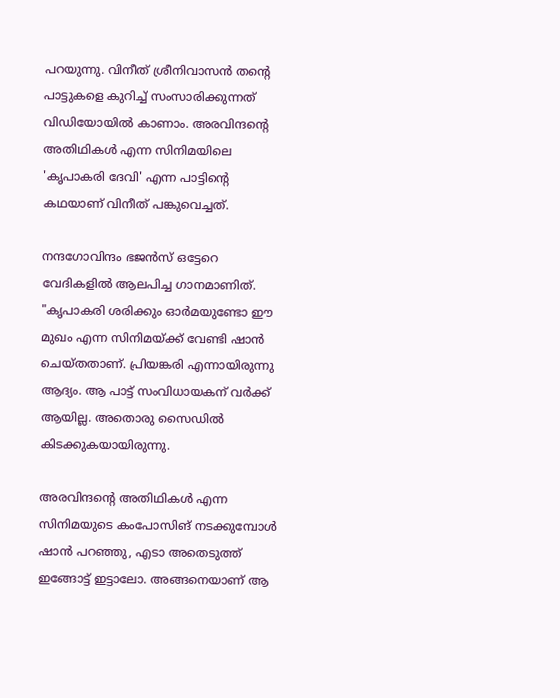പറയുന്നു. വിനീത് ശ്രീനിവാസൻ തന്റെ പാട്ടുകളെ കുറിച്ച് സംസാരിക്കുന്നത് വിഡിയോയിൽ കാണാം. അരവിന്ദന്റെ അതിഥികൾ എന്ന സിനിമയിലെ 'കൃപാകരി ദേവി' എന്ന പാട്ടിന്റെ കഥയാണ് വിനീത് പങ്കുവെച്ചത്.

നന്ദഗോവിന്ദം ഭജൻസ് ഒട്ടേറെ വേദികളിൽ ആലപിച്ച ഗാനമാണിത്. "കൃപാകരി ശരിക്കും ഓർമയുണ്ടോ ഈ മുഖം എന്ന സിനിമയ്ക്ക് വേണ്ടി ഷാൻ ചെയ്തതാണ്. പ്രിയങ്കരി എന്നായിരുന്നു ആദ്യം. ആ പാട്ട് സംവിധായകന് വർക്ക് ആയില്ല. അതൊരു സൈഡിൽ കിടക്കുകയായിരുന്നു.

അരവിന്ദന്റെ അതിഥികൾ എന്ന സിനിമയുടെ കംപോസിങ് നടക്കുമ്പോൾ ഷാൻ പറഞ്ഞു, എടാ അതെടുത്ത് ഇങ്ങോട്ട് ഇട്ടാലോ. അങ്ങനെയാണ് ആ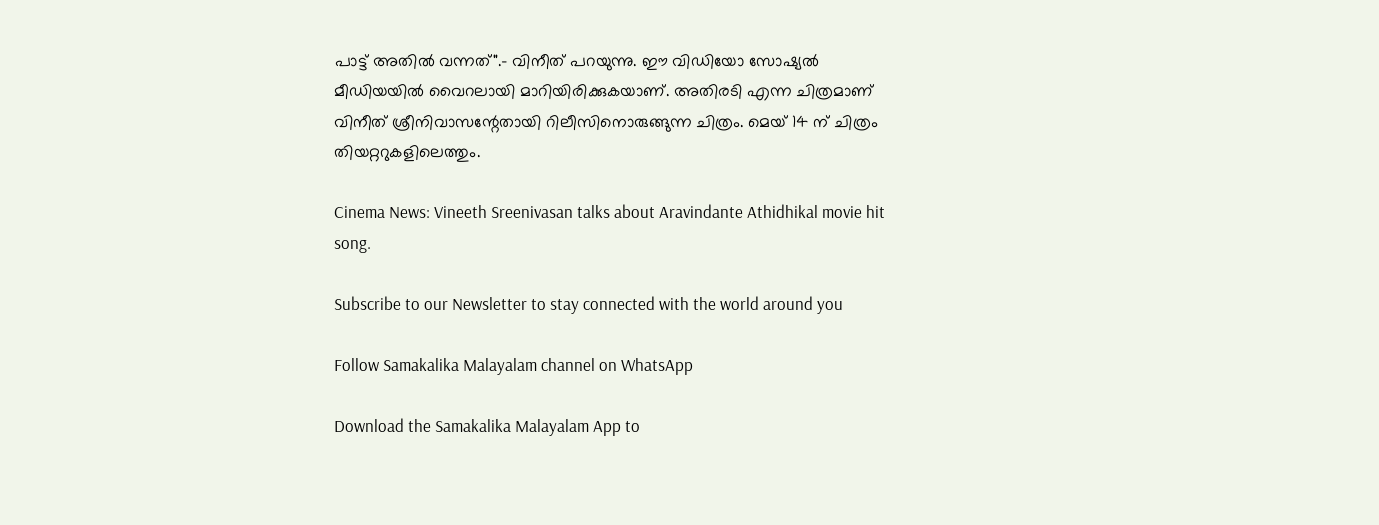പാട്ട് അതിൽ വന്നത്".- വിനീത് പറയുന്നു. ഈ വിഡിയോ സോഷ്യൽ മീഡിയയിൽ വൈറലായി മാറിയിരിക്കുകയാണ്. അതിരടി എന്ന ചിത്രമാണ് വിനീത് ശ്രീനിവാസന്റേതായി റിലീസിനൊരുങ്ങുന്ന ചിത്രം. മെയ് 14 ന് ചിത്രം തിയറ്ററുകളിലെത്തും.

Cinema News: Vineeth Sreenivasan talks about Aravindante Athidhikal movie hit song.

Subscribe to our Newsletter to stay connected with the world around you

Follow Samakalika Malayalam channel on WhatsApp

Download the Samakalika Malayalam App to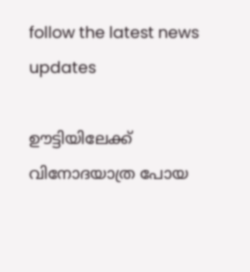follow the latest news updates

ഊട്ടിയിലേക്ക് വിനോദയാത്ര പോയ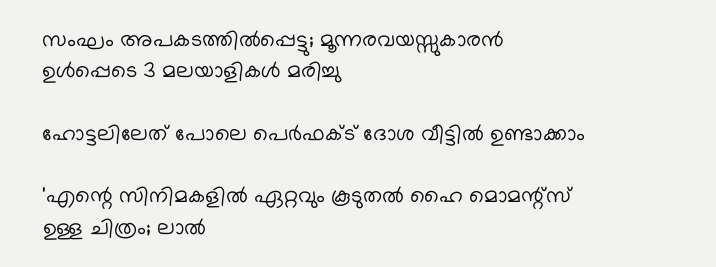സംഘം അപകടത്തില്‍പ്പെട്ടു; മൂന്നരവയസ്സുകാരൻ ഉൾപ്പെടെ 3 മലയാളികള്‍ മരിച്ചു

ഹോട്ടലിലേത് പോലെ പെർഫക്ട് ദോശ വീട്ടിൽ ഉണ്ടാക്കാം

'എന്റെ സിനിമകളിൽ ഏറ്റവും കൂടുതൽ ഹൈ മൊമന്റ്സ് ഉള്ള ചിത്രം; ലാൽ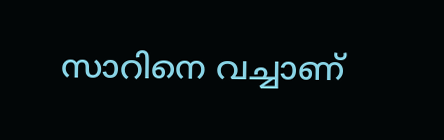സാറിനെ വച്ചാണ്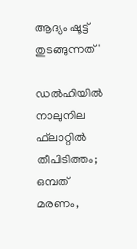ആദ്യം ഷൂട്ട് തുടങ്ങുന്നത്'

ഡല്‍ഹിയില്‍ നാലുനില ഫ്‌ലാറ്റില്‍ തീപിടിത്തം; ഒമ്പത് മരണം,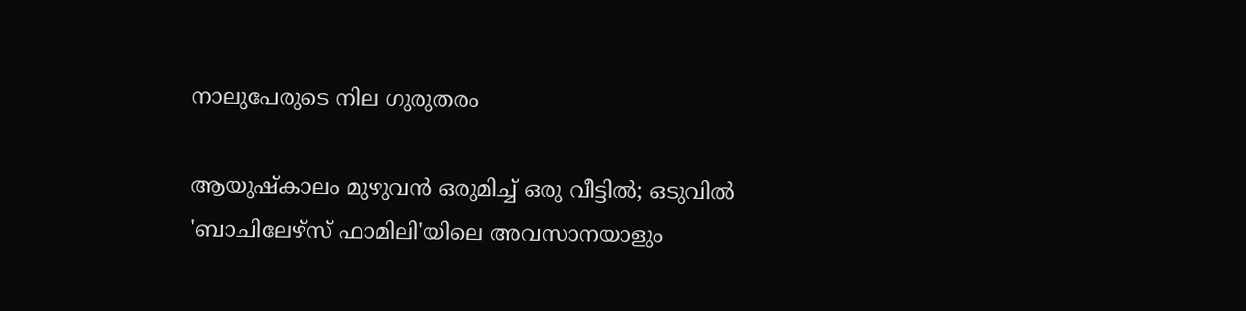നാലുപേരുടെ നില ഗുരുതരം

ആയുഷ്‌കാലം മുഴുവന്‍ ഒരുമിച്ച് ഒരു വീട്ടില്‍; ഒടുവില്‍ 'ബാചിലേഴ്‌സ് ഫാമിലി'യിലെ അവസാനയാളും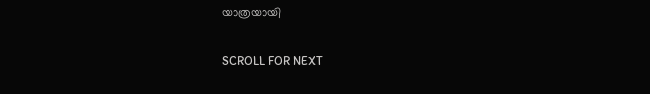യാത്രയായി

SCROLL FOR NEXT